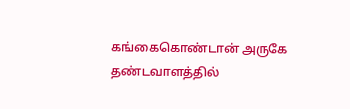கங்கைகொண்டான் அருகே தண்டவாளத்தில்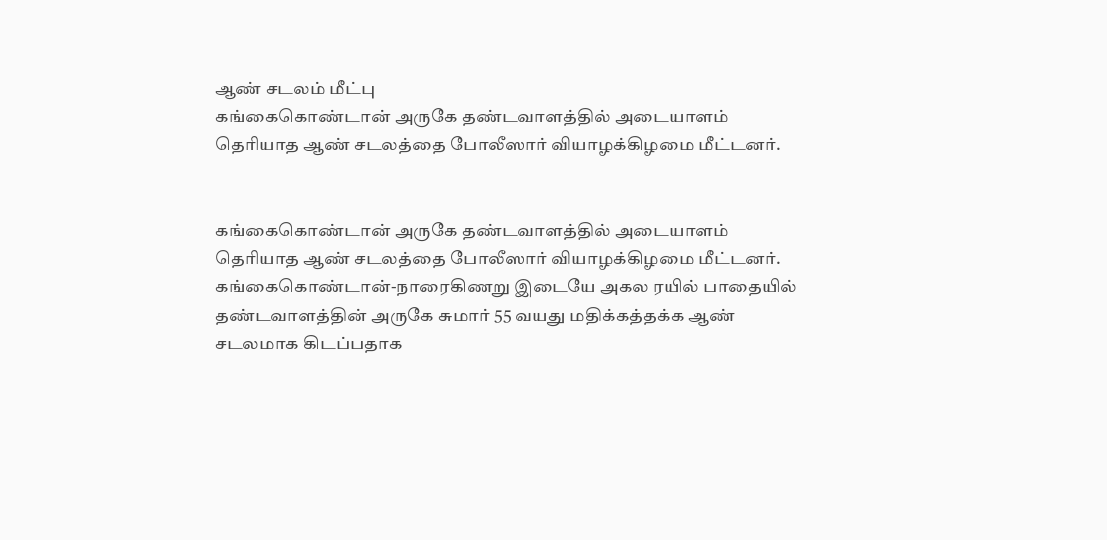ஆண் சடலம் மீட்பு
கங்கைகொண்டான் அருகே தண்டவாளத்தில் அடையாளம் தெரியாத ஆண் சடலத்தை போலீஸார் வியாழக்கிழமை மீட்டனர்.


கங்கைகொண்டான் அருகே தண்டவாளத்தில் அடையாளம் தெரியாத ஆண் சடலத்தை போலீஸார் வியாழக்கிழமை மீட்டனர்.
கங்கைகொண்டான்-நாரைகிணறு இடையே அகல ரயில் பாதையில் தண்டவாளத்தின் அருகே சுமார் 55 வயது மதிக்கத்தக்க ஆண் சடலமாக கிடப்பதாக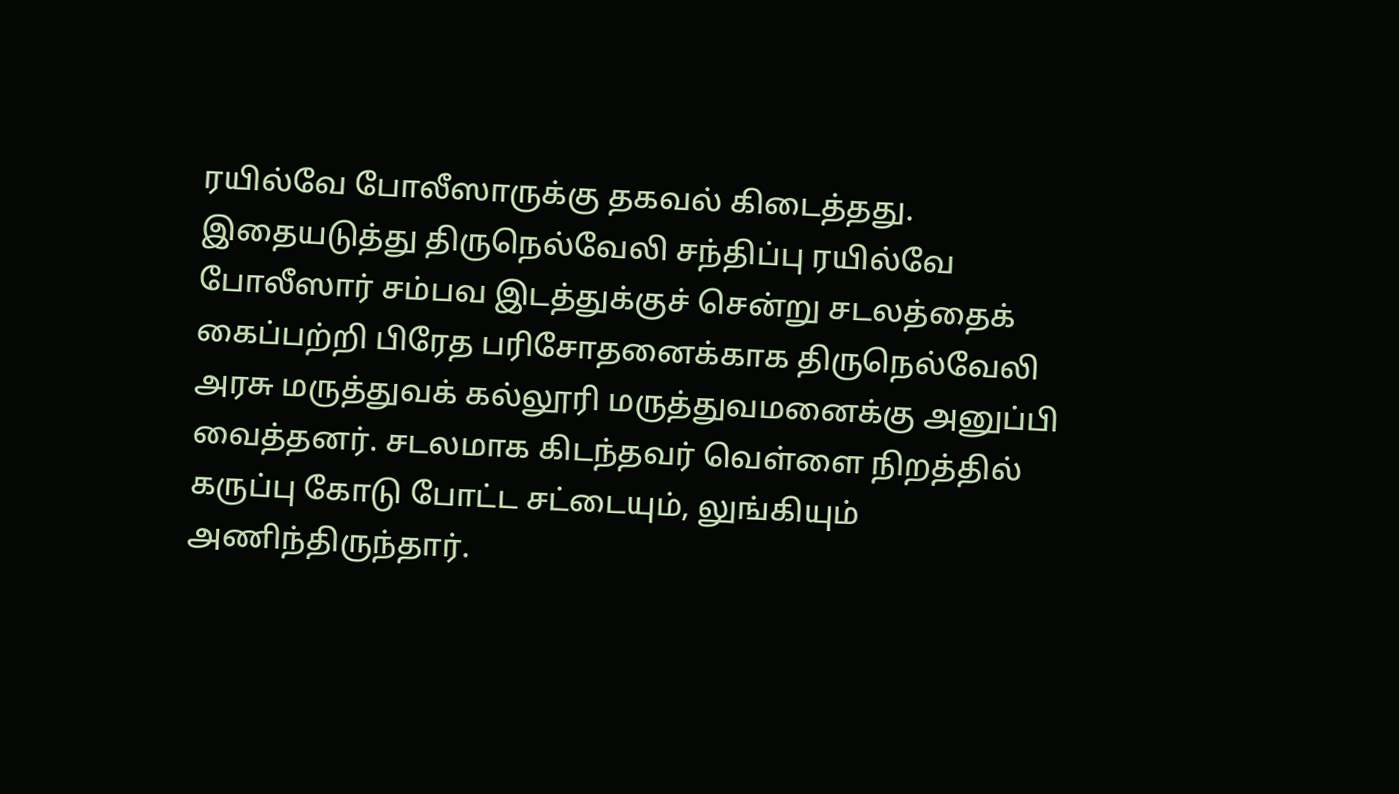ரயில்வே போலீஸாருக்கு தகவல் கிடைத்தது. இதையடுத்து திருநெல்வேலி சந்திப்பு ரயில்வே போலீஸார் சம்பவ இடத்துக்குச் சென்று சடலத்தைக் கைப்பற்றி பிரேத பரிசோதனைக்காக திருநெல்வேலி அரசு மருத்துவக் கல்லூரி மருத்துவமனைக்கு அனுப்பி வைத்தனர். சடலமாக கிடந்தவர் வெள்ளை நிறத்தில் கருப்பு கோடு போட்ட சட்டையும், லுங்கியும் அணிந்திருந்தார்.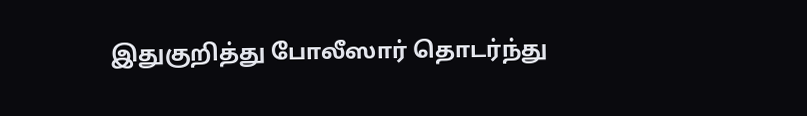இதுகுறித்து போலீஸார் தொடர்ந்து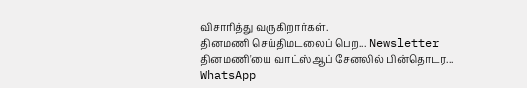விசாரித்து வருகிறார்கள்.
தினமணி செய்திமடலைப் பெற... Newsletter
தினமணி'யை வாட்ஸ்ஆப் சேனலில் பின்தொடர... WhatsApp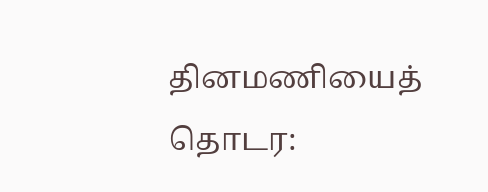தினமணியைத் தொடர: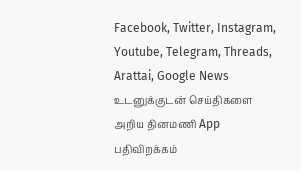Facebook, Twitter, Instagram, Youtube, Telegram, Threads, Arattai, Google News
உடனுக்குடன் செய்திகளை அறிய தினமணி App பதிவிறக்கம்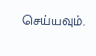செய்யவும்.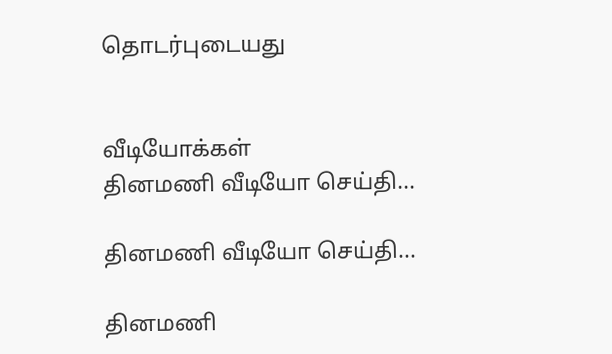தொடர்புடையது


வீடியோக்கள்
தினமணி வீடியோ செய்தி...

தினமணி வீடியோ செய்தி...

தினமணி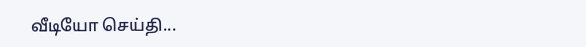வீடியோ செய்தி...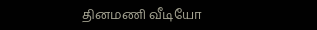தினமணி வீடியோ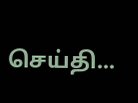செய்தி...